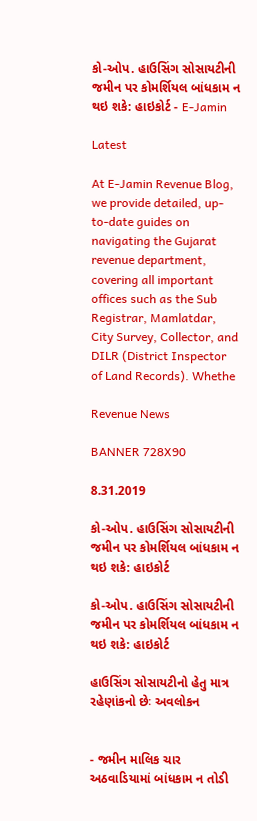કો-ઓપ. હાઉસિંગ સોસાયટીની જમીન પર કોમર્શિયલ બાંધકામ ન થઇ શકે: હાઇકોર્ટ - E-Jamin

Latest

At E-Jamin Revenue Blog, we provide detailed, up-to-date guides on navigating the Gujarat revenue department, covering all important offices such as the Sub Registrar, Mamlatdar, City Survey, Collector, and DILR (District Inspector of Land Records). Whethe

Revenue News

BANNER 728X90

8.31.2019

કો-ઓપ. હાઉસિંગ સોસાયટીની જમીન પર કોમર્શિયલ બાંધકામ ન થઇ શકે: હાઇકોર્ટ

કો-ઓપ. હાઉસિંગ સોસાયટીની જમીન પર કોમર્શિયલ બાંધકામ ન થઇ શકે: હાઇકોર્ટ

હાઉસિંગ સોસાયટીનો હેતુ માત્ર રહેણાંકનો છેઃ અવલોકન


- જમીન માલિક ચાર અઠવાડિયામાં બાંધકામ ન તોડી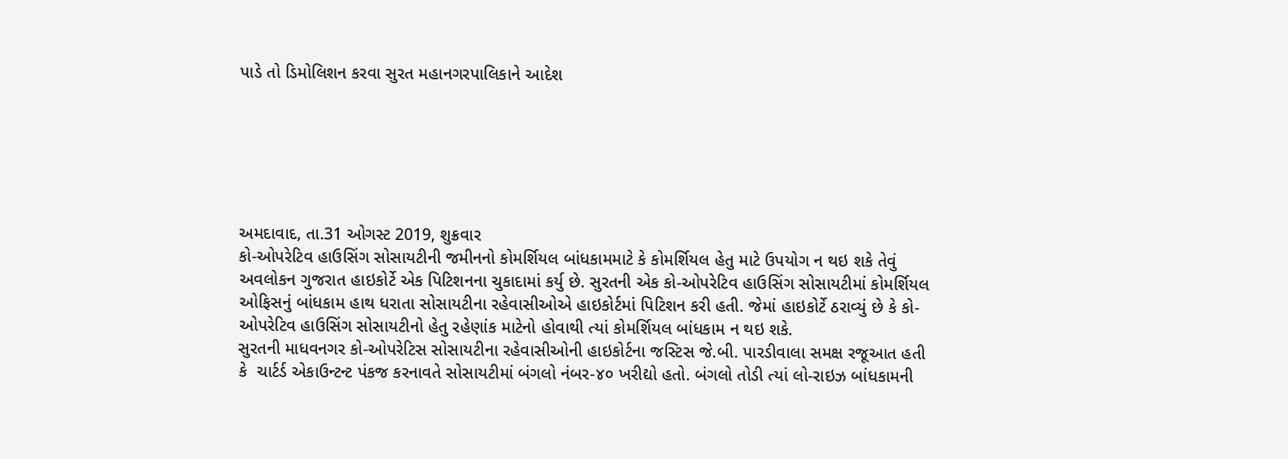પાડે તો ડિમોલિશન કરવા સુરત મહાનગરપાલિકાને આદેશ






અમદાવાદ, તા.31 ઓગસ્ટ 2019, શુક્રવાર
કો-ઓપરેટિવ હાઉસિંગ સોસાયટીની જમીનનો કોમર્શિયલ બાંધકામમાટે કે કોમર્શિયલ હેતુ માટે ઉપયોગ ન થઇ શકે તેવું અવલોકન ગુજરાત હાઇકોર્ટે એક પિટિશનના ચુકાદામાં કર્યુ છે. સુરતની એક કો-ઓપરેટિવ હાઉસિંગ સોસાયટીમાં કોમર્શિયલ ઓફિસનું બાંધકામ હાથ ધરાતા સોસાયટીના રહેવાસીઓએ હાઇકોર્ટમાં પિટિશન કરી હતી. જેમાં હાઇકોર્ટે ઠરાવ્યું છે કે કો-ઓપરેટિવ હાઉસિંગ સોસાયટીનો હેતુ રહેણાંક માટેનો હોવાથી ત્યાં કોમર્શિયલ બાંધકામ ન થઇ શકે.
સુરતની માધવનગર કો-ઓપરેટિસ સોસાયટીના રહેવાસીઓની હાઇકોર્ટના જસ્ટિસ જે.બી. પારડીવાલા સમક્ષ રજૂઆત હતી કે  ચાર્ટર્ડ એકાઉન્ટન્ટ પંકજ કરનાવતે સોસાયટીમાં બંગલો નંબર-૪૦ ખરીદ્યો હતો. બંગલો તોડી ત્યાં લો-રાઇઝ બાંધકામની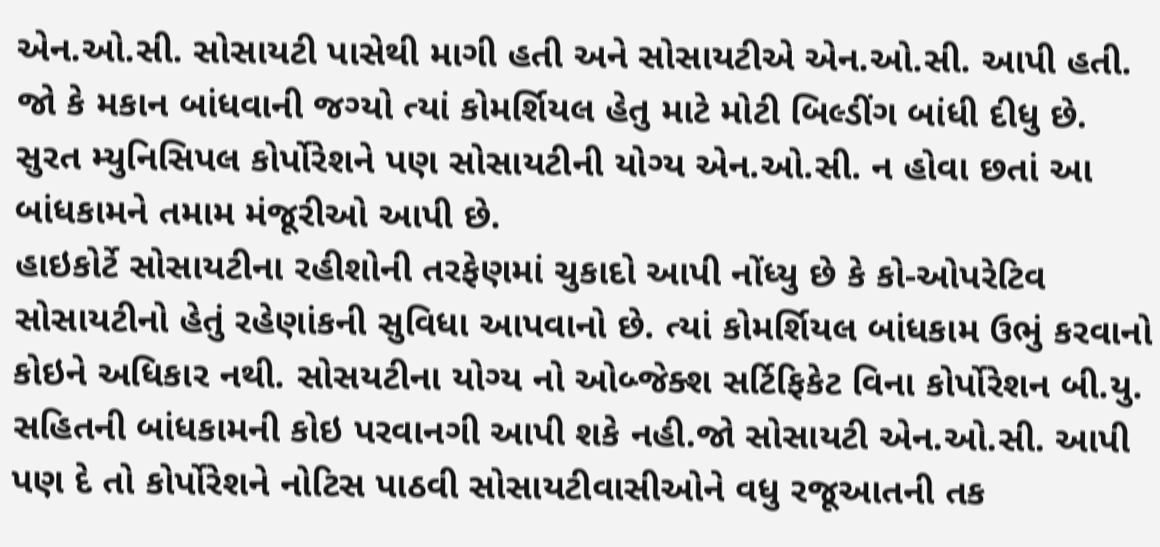એન.ઓ.સી. સોસાયટી પાસેથી માગી હતી અને સોસાયટીએ એન.ઓ.સી. આપી હતી. જો કે મકાન બાંધવાની જગ્યો ત્યાં કોમર્શિયલ હેતુ માટે મોટી બિલ્ડીંગ બાંધી દીધુ છે. સુરત મ્યુનિસિપલ કોર્પોરેશને પણ સોસાયટીની યોગ્ય એન.ઓ.સી. ન હોવા છતાં આ બાંધકામને તમામ મંજૂરીઓ આપી છે.
હાઇકોર્ટે સોસાયટીના રહીશોની તરફેણમાં ચુકાદો આપી નોંધ્યુ છે કે કો-ઓપરેટિવ સોસાયટીનો હેતું રહેણાંકની સુવિધા આપવાનો છે. ત્યાં કોમર્શિયલ બાંધકામ ઉભું કરવાનો કોઇને અધિકાર નથી. સોસયટીના યોગ્ય નો ઓબ્જેક્શ સર્ટિફિકેટ વિના કોર્પોરેશન બી.યુ. સહિતની બાંધકામની કોઇ પરવાનગી આપી શકે નહી.જો સોસાયટી એન.ઓ.સી. આપી પણ દે તો કોર્પોરેશને નોટિસ પાઠવી સોસાયટીવાસીઓને વધુ રજૂઆતની તક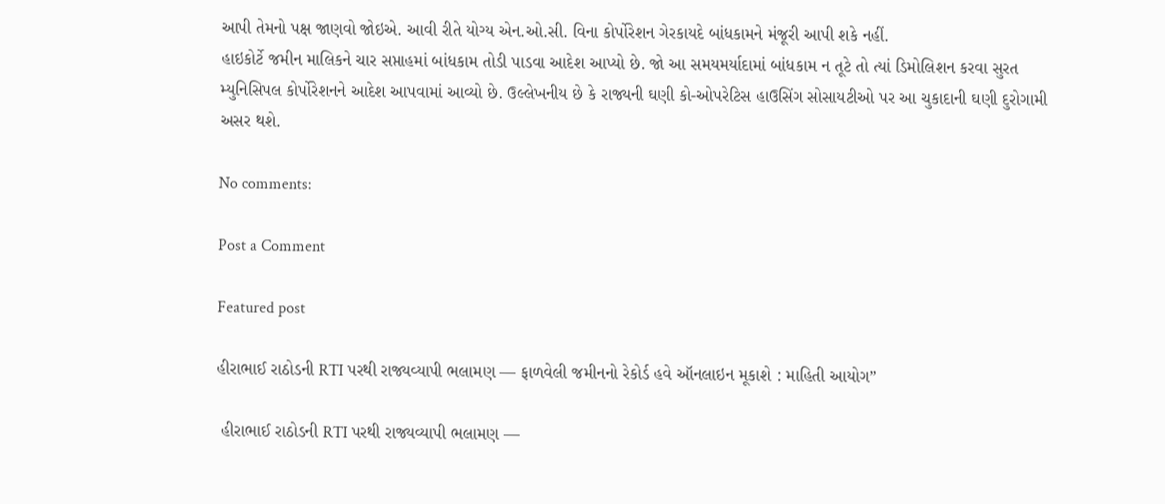આપી તેમનો પક્ષ જાણવો જોઇએ. આવી રીતે યોગ્ય એન.ઓ.સી. વિના કોર્પોરેશન ગેરકાયદે બાંધકામને મંજૂરી આપી શકે નહીં.
હાઇકોર્ટે જમીન માલિકને ચાર સપ્તાહમાં બાંધકામ તોડી પાડવા આદેશ આપ્યો છે. જો આ સમયમર્યાદામાં બાંધકામ ન તૂટે તો ત્યાં ડિમોલિશન કરવા સુરત મ્યુનિસિપલ કોર્પોરેશનને આદેશ આપવામાં આવ્યો છે. ઉલ્લેખનીય છે કે રાજ્યની ઘણી કો-ઓપરેટિસ હાઉસિંગ સોસાયટીઓ પર આ ચુકાદાની ઘણી દુરોગામી અસર થશે.

No comments:

Post a Comment

Featured post

હીરાભાઈ રાઠોડની RTI પરથી રાજ્યવ્યાપી ભલામણ — ફાળવેલી જમીનનો રેકોર્ડ હવે ઑનલાઇન મૂકાશે : માહિતી આયોગ”

 હીરાભાઈ રાઠોડની RTI પરથી રાજ્યવ્યાપી ભલામણ —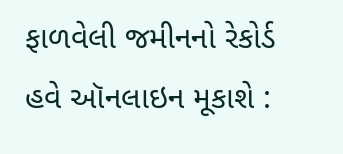ફાળવેલી જમીનનો રેકોર્ડ હવે ઑનલાઇન મૂકાશે :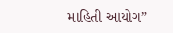માહિતી આયોગ”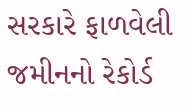સરકારે ફાળવેલી જમીનનો રેકોર્ડ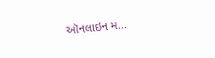ઑનલાઇન મ...